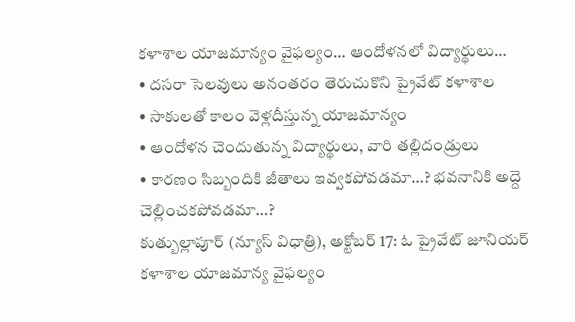కళాశాల యాజమాన్యం వైఫల్యం… ఆందోళనలో విద్యార్థులు…
• దసరా సెలవులు అనంతరం తెరుచుకొని ప్రైవేట్ కళాశాల
• సాకులతో కాలం వెళ్లదీస్తున్న యాజమాన్యం
• ఆందోళన చెందుతున్న విద్యార్థులు, వారి తల్లిదండ్రులు
• కారణం సిబ్బందికి జీతాలు ఇవ్వకపోవడమా…? భవనానికి అద్దె చెల్లించకపోవడమా…?
కుత్బుల్లాపూర్ (న్యూస్ విధాత్రి), అక్టోబర్ 17: ఓ ప్రైవేట్ జూనియర్ కళాశాల యాజమాన్య వైఫల్యం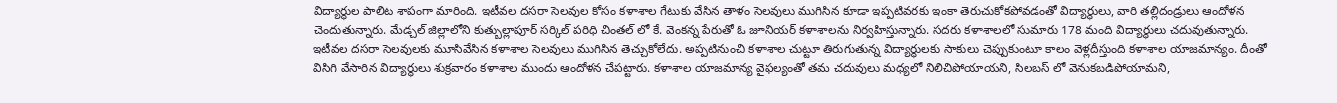విద్యార్థుల పాలిట శాపంగా మారింది. ఇటీవల దసరా సెలవుల కోసం కళాశాల గేటుకు వేసిన తాళం సెలవులు ముగిసిన కూడా ఇప్పటివరకు ఇంకా తెరుచుకోకపోవడంతో విద్యార్థులు, వారి తల్లిదండ్రులు ఆందోళన చెందుతున్నారు. మేడ్చల్ జిల్లాలోని కుత్బుల్లాపూర్ సర్కిల్ పరిధి చింతల్ లో కే. వెంకన్న పేరుతో ఓ జూనియర్ కళాశాలను నిర్వహిస్తున్నారు. సదరు కళాశాలలో సుమారు 178 మంది విద్యార్థులు చదువుతున్నారు. ఇటీవల దసరా సెలవులకు మూసివేసిన కళాశాల సెలవులు ముగిసిన తెచ్చుకోలేదు. అప్పటినుంచి కళాశాల చుట్టూ తిరుగుతున్న విద్యార్థులకు సాకులు చెప్పుకుంటూ కాలం వెళ్లదీస్తుంది కళాశాల యాజమాన్యం. దీంతో విసిగి వేసారిన విద్యార్థులు శుక్రవారం కళాశాల ముందు ఆందోళన చేపట్టారు. కళాశాల యాజమాన్య వైఫల్యంతో తమ చదువులు మధ్యలో నిలిచిపోయాయని, సిలబస్ లో వెనుకబడిపోయామని,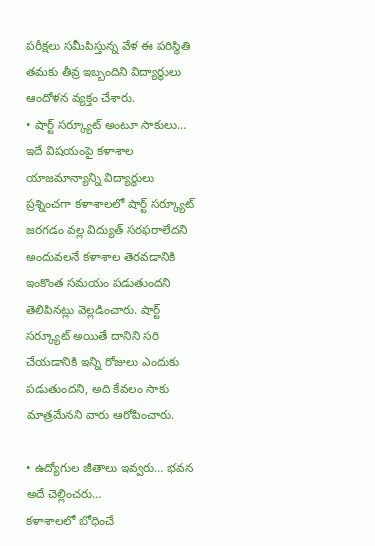పరీక్షలు సమీపిస్తున్న వేళ ఈ పరిస్థితి తమకు తీవ్ర ఇబ్బందిని విద్యార్థులు ఆందోళన వ్యక్తం చేశారు.
• షార్ట్ సర్క్యూట్ అంటూ సాకులు…
ఇదే విషయంపై కళాశాల యాజమాన్యాన్ని విద్యార్థులు ప్రశ్నించగా కళాశాలలో షార్ట్ సర్క్యూట్ జరగడం వల్ల విద్యుత్ సరఫరాలేదని అందువలనే కళాశాల తెరవడానికి ఇంకొంత సమయం పడుతుందని తెలిపినట్లు వెల్లడించారు. షార్ట్ సర్క్యూట్ అయితే దానిని సరి చేయడానికి ఇన్ని రోజులు ఎందుకు పడుతుందని, అది కేవలం సాకు మాత్రమేనని వారు ఆరోపించారు.

• ఉద్యోగుల జీతాలు ఇవ్వరు… భవన అదే చెల్లించరు…
కళాశాలలో బోధించే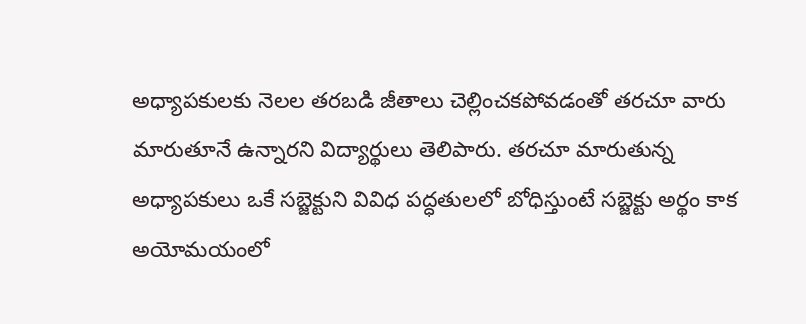అధ్యాపకులకు నెలల తరబడి జీతాలు చెల్లించకపోవడంతో తరచూ వారు మారుతూనే ఉన్నారని విద్యార్థులు తెలిపారు. తరచూ మారుతున్న అధ్యాపకులు ఒకే సబ్జెక్టుని వివిధ పద్ధతులలో బోధిస్తుంటే సబ్జెక్టు అర్థం కాక అయోమయంలో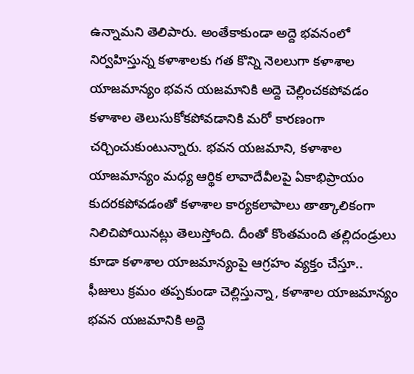ఉన్నామని తెలిపారు. అంతేకాకుండా అద్దె భవనంలో నిర్వహిస్తున్న కళాశాలకు గత కొన్ని నెలలుగా కళాశాల యాజమాన్యం భవన యజమానికి అద్దె చెల్లించకపోవడం కళాశాల తెలుసుకోకపోవడానికి మరో కారణంగా చర్చించుకుంటున్నారు. భవన యజమాని, కళాశాల యాజమాన్యం మధ్య ఆర్థిక లావాదేవీలపై ఏకాభిప్రాయం కుదరకపోవడంతో కళాశాల కార్యకలాపాలు తాత్కాలికంగా నిలిచిపోయినట్లు తెలుస్తోంది. దీంతో కొంతమంది తల్లిదండ్రులు కూడా కళాశాల యాజమాన్యంపై ఆగ్రహం వ్యక్తం చేస్తూ.. ఫీజులు క్రమం తప్పకుండా చెల్లిస్తున్నా, కళాశాల యాజమాన్యం భవన యజమానికి అద్దె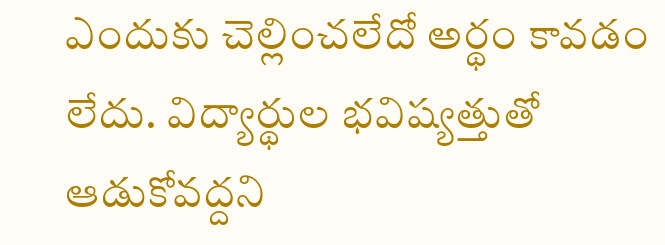ఎందుకు చెల్లించలేదో అర్థం కావడం లేదు. విద్యార్థుల భవిష్యత్తుతో ఆడుకోవద్దని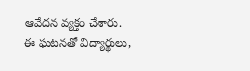ఆవేదన వ్యక్తం చేశారు. ఈ ఘటనతో విద్యార్థులు,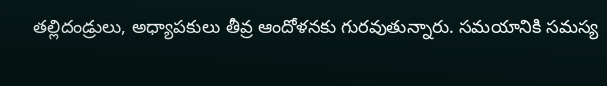తల్లిదండ్రులు, అధ్యాపకులు తీవ్ర ఆందోళనకు గురవుతున్నారు. సమయానికి సమస్య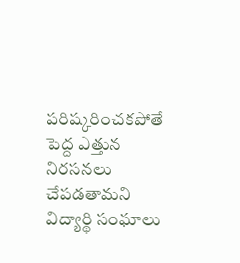పరిష్కరించకపోతే పెద్ద ఎత్తున నిరసనలు చేపడతామని విద్యార్థి సంఘాలు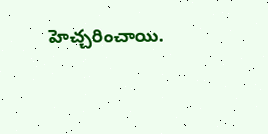హెచ్చరించాయి.